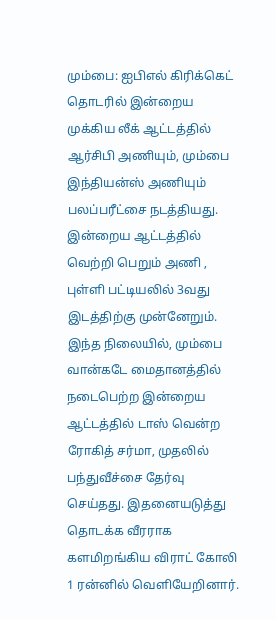மும்பை: ஐபிஎல் கிரிக்கெட் தொடரில் இன்றைய முக்கிய லீக் ஆட்டத்தில் ஆர்சிபி அணியும், மும்பை இந்தியன்ஸ் அணியும் பலப்பரீட்சை நடத்தியது. இன்றைய ஆட்டத்தில் வெற்றி பெறும் அணி , புள்ளி பட்டியலில் 3வது இடத்திற்கு முன்னேறும்.
இந்த நிலையில், மும்பை வான்கடே மைதானத்தில் நடைபெற்ற இன்றைய ஆட்டத்தில் டாஸ் வென்ற ரோகித் சர்மா, முதலில் பந்துவீச்சை தேர்வு செய்தது. இதனையடுத்து தொடக்க வீரராக களமிறங்கிய விராட் கோலி 1 ரன்னில் வெளியேறினார்.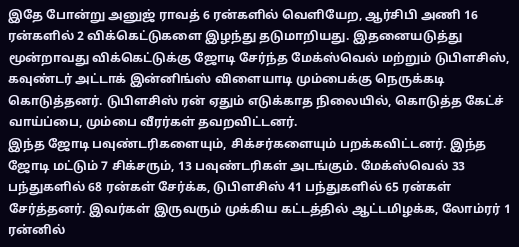இதே போன்று அனுஜ் ராவத் 6 ரன்களில் வெளியேற, ஆர்சிபி அணி 16 ரன்களில் 2 விக்கெட்டுகளை இழந்து தடுமாறியது. இதனையடுத்து மூன்றாவது விக்கெட்டுக்கு ஜோடி சேர்ந்த மேக்ஸ்வெல் மற்றும் டுபிளசிஸ், கவுண்டர் அட்டாக் இன்னிங்ஸ் விளையாடி மும்பைக்கு நெருக்கடி கொடுத்தனர். டுபிளசிஸ் ரன் ஏதும் எடுக்காத நிலையில், கொடுத்த கேட்ச் வாய்ப்பை, மும்பை வீரர்கள் தவறவிட்டனர்.
இந்த ஜோடி பவுண்டரிகளையும், சிக்சர்களையும் பறக்கவிட்டனர். இந்த ஜோடி மட்டும் 7 சிக்சரும், 13 பவுண்டரிகள் அடங்கும். மேக்ஸ்வெல் 33 பந்துகளில் 68 ரன்கள் சேர்க்க, டுபிளசிஸ் 41 பந்துகளில் 65 ரன்கள் சேர்த்தனர். இவர்கள் இருவரும் முக்கிய கட்டத்தில் ஆட்டமிழக்க, லோம்ரர் 1 ரன்னில்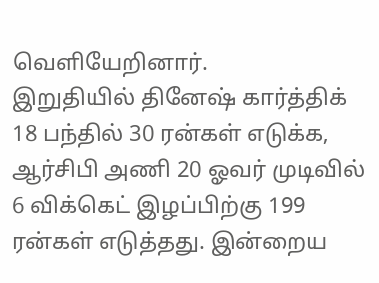வெளியேறினார்.
இறுதியில் தினேஷ் கார்த்திக் 18 பந்தில் 30 ரன்கள் எடுக்க, ஆர்சிபி அணி 20 ஓவர் முடிவில் 6 விக்கெட் இழப்பிற்கு 199 ரன்கள் எடுத்தது. இன்றைய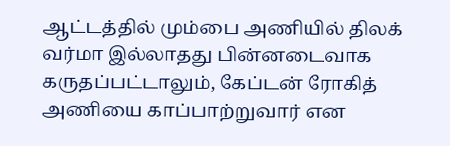ஆட்டத்தில் மும்பை அணியில் திலக் வர்மா இல்லாதது பின்னடைவாக கருதப்பட்டாலும், கேப்டன் ரோகித் அணியை காப்பாற்றுவார் என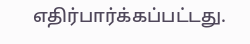எதிர்பார்க்கப்பட்டது.